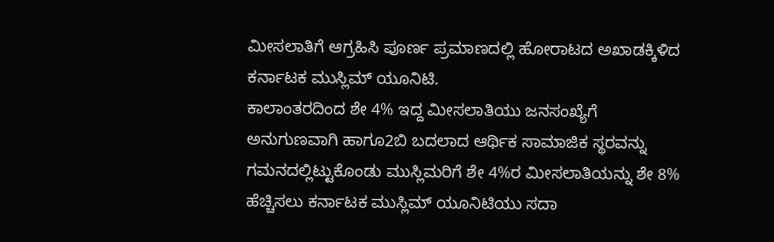ಮೀಸಲಾತಿಗೆ ಆಗ್ರಹಿಸಿ ಪೂರ್ಣ ಪ್ರಮಾಣದಲ್ಲಿ ಹೋರಾಟದ ಅಖಾಡಕ್ಕಿಳಿದ ಕರ್ನಾಟಕ ಮುಸ್ಲಿಮ್ ಯೂನಿಟಿ.
ಕಾಲಾಂತರದಿಂದ ಶೇ 4% ಇದ್ದ ಮೀಸಲಾತಿಯು ಜನಸಂಖ್ಯೆಗೆ ಅನುಗುಣವಾಗಿ ಹಾಗೂ2ಬಿ ಬದಲಾದ ಆರ್ಥಿಕ ಸಾಮಾಜಿಕ ಸ್ಥರವನ್ನು ಗಮನದಲ್ಲಿಟ್ಟುಕೊಂಡು ಮುಸ್ಲಿಮರಿಗೆ ಶೇ 4%ರ ಮೀಸಲಾತಿಯನ್ನು ಶೇ 8% ಹೆಚ್ಚಿಸಲು ಕರ್ನಾಟಕ ಮುಸ್ಲಿಮ್ ಯೂನಿಟಿಯು ಸದಾ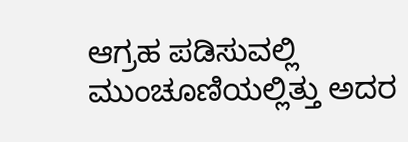ಆಗ್ರಹ ಪಡಿಸುವಲ್ಲಿ ಮುಂಚೂಣಿಯಲ್ಲಿತ್ತು ಅದರ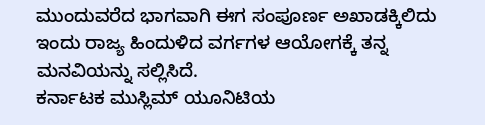ಮುಂದುವರೆದ ಭಾಗವಾಗಿ ಈಗ ಸಂಪೂರ್ಣ ಅಖಾಡಕ್ಕಿಲಿದು ಇಂದು ರಾಜ್ಯ ಹಿಂದುಳಿದ ವರ್ಗಗಳ ಆಯೋಗಕ್ಕೆ ತನ್ನ ಮನವಿಯನ್ನು ಸಲ್ಲಿಸಿದೆ.
ಕರ್ನಾಟಕ ಮುಸ್ಲಿಮ್ ಯೂನಿಟಿಯ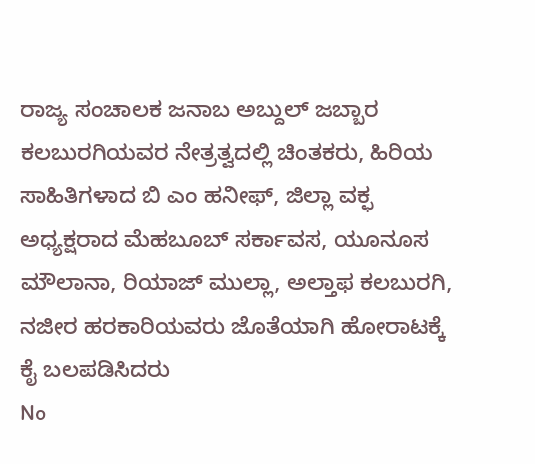ರಾಜ್ಯ ಸಂಚಾಲಕ ಜನಾಬ ಅಬ್ದುಲ್ ಜಬ್ಬಾರ ಕಲಬುರಗಿಯವರ ನೇತ್ರತ್ವದಲ್ಲಿ ಚಿಂತಕರು, ಹಿರಿಯ ಸಾಹಿತಿಗಳಾದ ಬಿ ಎಂ ಹನೀಫ್, ಜಿಲ್ಲಾ ವಕ್ಫ ಅಧ್ಯಕ್ಷರಾದ ಮೆಹಬೂಬ್ ಸರ್ಕಾವಸ, ಯೂನೂಸ ಮೌಲಾನಾ, ರಿಯಾಜ್ ಮುಲ್ಲಾ, ಅಲ್ತಾಫ ಕಲಬುರಗಿ, ನಜೀರ ಹರಕಾರಿಯವರು ಜೊತೆಯಾಗಿ ಹೋರಾಟಕ್ಕೆ ಕೈ ಬಲಪಡಿಸಿದರು
No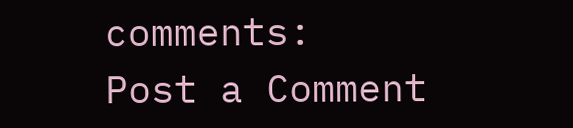comments:
Post a Comment